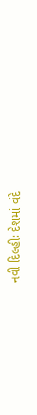નવી દિલ્હીઃ દેશમાં વંદે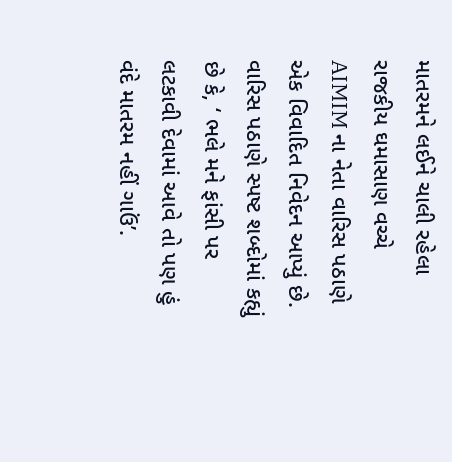માતરમને લઈને ચાલી રહેલા રાજકીય ઘમાસાણ વચ્ચે AIMIM ના નેતા વારિસ પઠાણે એક વિવાદિત નિવેદન આપ્યું છે. વારિસ પઠાણે સ્પષ્ટ શબ્દોમાં કહ્યું છે કે, ‘ ભલે મને ફાંસી પર લટકાવી દેવામાં આવે તો પણ હું વંદે માતરમ નહીં ગાઉં’.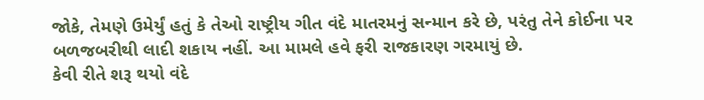જોકે, તેમણે ઉમેર્યું હતું કે તેઓ રાષ્ટ્રીય ગીત વંદે માતરમનું સન્માન કરે છે, પરંતુ તેને કોઈના પર બળજબરીથી લાદી શકાય નહીં. આ મામલે હવે ફરી રાજકારણ ગરમાયું છે.
કેવી રીતે શરૂ થયો વંદે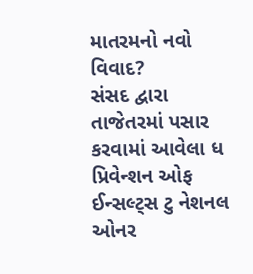માતરમનો નવો વિવાદ?
સંસદ દ્વારા તાજેતરમાં પસાર કરવામાં આવેલા ધ પ્રિવેન્શન ઓફ ઈન્સલ્ટ્સ ટુ નેશનલ ઓનર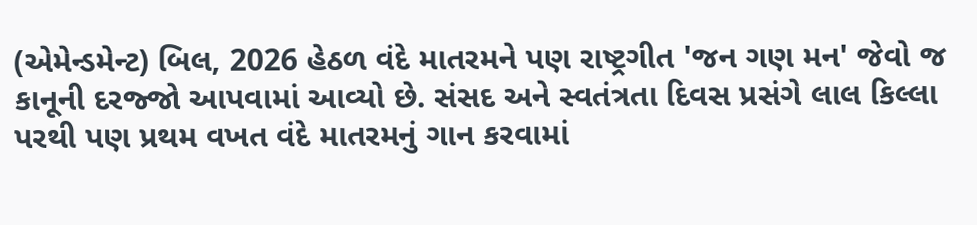(એમેન્ડમેન્ટ) બિલ, 2026 હેઠળ વંદે માતરમને પણ રાષ્ટ્રગીત 'જન ગણ મન' જેવો જ કાનૂની દરજ્જો આપવામાં આવ્યો છે. સંસદ અને સ્વતંત્રતા દિવસ પ્રસંગે લાલ કિલ્લા પરથી પણ પ્રથમ વખત વંદે માતરમનું ગાન કરવામાં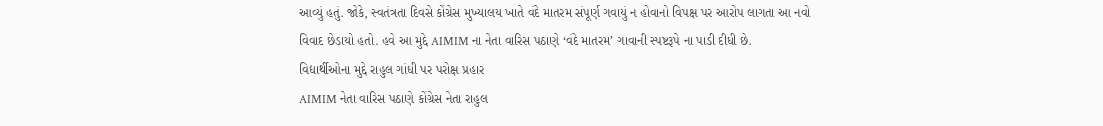આવ્યું હતું. જોકે, સ્વતંત્રતા દિવસે કોંગ્રેસ મુખ્યાલય ખાતે વંદે માતરમ સંપૂર્ણ ગવાયું ન હોવાનો વિપક્ષ પર આરોપ લાગતા આ નવો વિવાદ છેડાયો હતો. હવે આ મુદ્દે AIMIM ના નેતા વારિસ પઠાણે ‘વંદે માતરમ’ ગાવાની સ્પષ્ટરૂપે ના પાડી દીધી છે.
વિદ્યાર્થીઓના મુદ્દે રાહુલ ગાંધી પર પરોક્ષ પ્રહાર
AIMIM નેતા વારિસ પઠાણે કોંગ્રેસ નેતા રાહુલ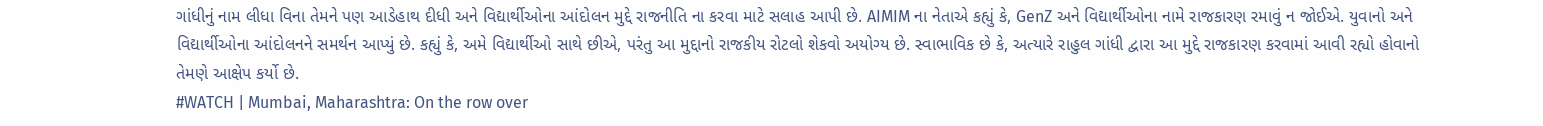ગાંધીનું નામ લીધા વિના તેમને પણ આડેહાથ દીધી અને વિદ્યાર્થીઓના આંદોલન મુદ્દે રાજનીતિ ના કરવા માટે સલાહ આપી છે. AIMIM ના નેતાએ કહ્યું કે, GenZ અને વિદ્યાર્થીઓના નામે રાજકારણ રમાવું ન જોઈએ. યુવાનો અને વિદ્યાર્થીઓના આંદોલનને સમર્થન આપ્યું છે. કહ્યું કે, અમે વિદ્યાર્થીઓ સાથે છીએ, પરંતુ આ મુદ્દાનો રાજકીય રોટલો શેકવો અયોગ્ય છે. સ્વાભાવિક છે કે, અત્યારે રાહુલ ગાંધી દ્વારા આ મુદ્દે રાજકારણ કરવામાં આવી રહ્યો હોવાનો તેમણે આક્ષેપ કર્યો છે.
#WATCH | Mumbai, Maharashtra: On the row over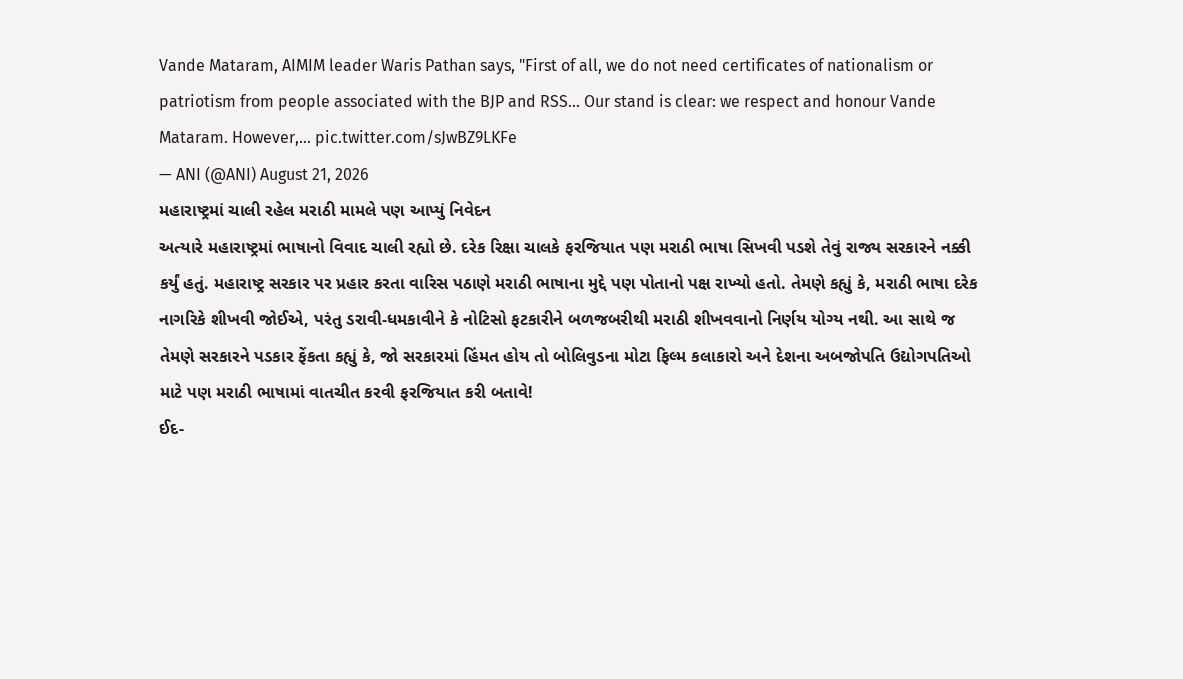Vande Mataram, AIMIM leader Waris Pathan says, "First of all, we do not need certificates of nationalism or patriotism from people associated with the BJP and RSS... Our stand is clear: we respect and honour Vande Mataram. However,… pic.twitter.com/sJwBZ9LKFe
— ANI (@ANI) August 21, 2026
મહારાષ્ટ્રમાં ચાલી રહેલ મરાઠી મામલે પણ આપ્યું નિવેદન
અત્યારે મહારાષ્ટ્રમાં ભાષાનો વિવાદ ચાલી રહ્યો છે. દરેક રિક્ષા ચાલકે ફરજિયાત પણ મરાઠી ભાષા સિખવી પડશે તેવું રાજ્ય સરકારને નક્કી કર્યું હતું. મહારાષ્ટ્ર સરકાર પર પ્રહાર કરતા વારિસ પઠાણે મરાઠી ભાષાના મુદ્દે પણ પોતાનો પક્ષ રાખ્યો હતો. તેમણે કહ્યું કે, મરાઠી ભાષા દરેક નાગરિકે શીખવી જોઈએ, પરંતુ ડરાવી-ધમકાવીને કે નોટિસો ફટકારીને બળજબરીથી મરાઠી શીખવવાનો નિર્ણય યોગ્ય નથી. આ સાથે જ તેમણે સરકારને પડકાર ફેંકતા કહ્યું કે, જો સરકારમાં હિંમત હોય તો બોલિવુડના મોટા ફિલ્મ કલાકારો અને દેશના અબજોપતિ ઉદ્યોગપતિઓ માટે પણ મરાઠી ભાષામાં વાતચીત કરવી ફરજિયાત કરી બતાવે!
ઈદ-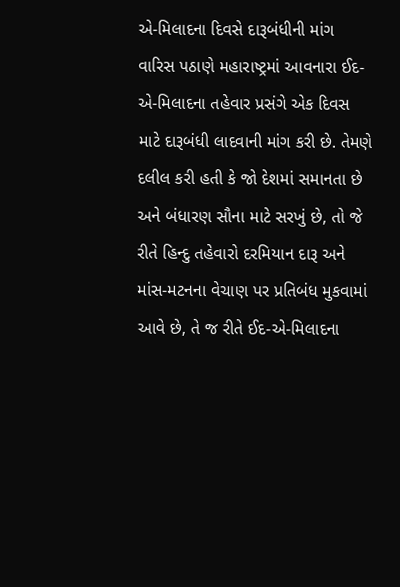એ-મિલાદના દિવસે દારૂબંધીની માંગ
વારિસ પઠાણે મહારાષ્ટ્રમાં આવનારા ઈદ-એ-મિલાદના તહેવાર પ્રસંગે એક દિવસ માટે દારૂબંધી લાદવાની માંગ કરી છે. તેમણે દલીલ કરી હતી કે જો દેશમાં સમાનતા છે અને બંધારણ સૌના માટે સરખું છે, તો જે રીતે હિન્દુ તહેવારો દરમિયાન દારૂ અને માંસ-મટનના વેચાણ પર પ્રતિબંધ મુકવામાં આવે છે, તે જ રીતે ઈદ-એ-મિલાદના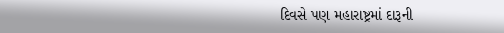દિવસે પણ મહારાષ્ટ્રમાં દારૂની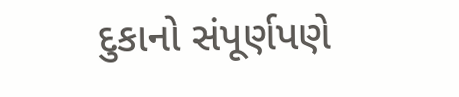દુકાનો સંપૂર્ણપણે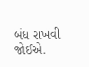બંધ રાખવી જોઈએ.